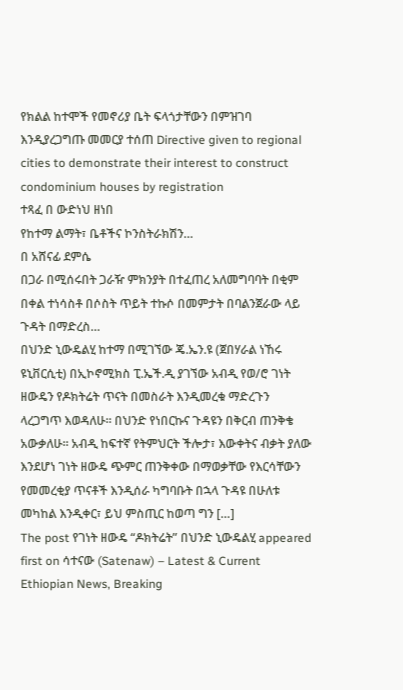የክልል ከተሞች የመኖሪያ ቤት ፍላጎታቸውን በምዝገባ እንዲያረጋግጡ መመርያ ተሰጠ Directive given to regional cities to demonstrate their interest to construct condominium houses by registration
ተጻፈ በ ውድነህ ዘነበ
የከተማ ልማት፣ ቤቶችና ኮንስትራክሽን…
በ አሸናፊ ደምሴ
በጋራ በሚሰሩበት ጋራዥ ምክንያት በተፈጠረ አለመግባባት በቂም በቀል ተነሳስቶ በሶስት ጥይት ተኩሶ በመምታት በባልንጀራው ላይ ጉዳት በማድረስ…
በህንድ ኒውዴልሂ ከተማ በሚገኘው ጄ.ኤን.ዩ (ጀበሃራል ነኸሩ ዩኒቨርሲቲ) በኢኮኖሚክስ ፒ.ኤች.ዲ ያገኘው አብዲ የወ/ሮ ገነት ዘውዴን የዶክትሬት ጥናት በመስራት እንዲመረቁ ማድረጉን ላረጋግጥ እወዳለሁ። በህንድ የነበርኩና ጉዳዩን በቅርብ ጠንቅቄ አውቃለሁ። አብዲ ከፍተኛ የትምህርት ችሎታ፣ እውቀትና ብቃት ያለው እንደሆነ ገነት ዘውዴ ጭምር ጠንቅቀው በማወቃቸው የእርሳቸውን የመመረቂያ ጥናቶች እንዲሰራ ካግባቡት በኋላ ጉዳዩ በሁለቱ መካከል እንዲቀር፣ ይህ ምስጢር ከወጣ ግን […]
The post የገነት ዘውዴ “ዶክትሬት” በህንድ ኒውዴልሂ appeared first on ሳተናው (Satenaw) – Latest & Current Ethiopian News, Breaking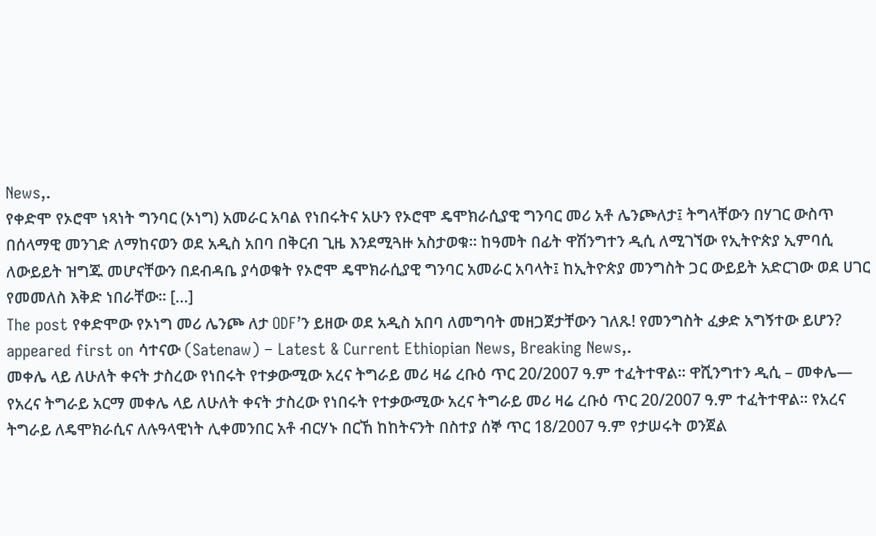News,.
የቀድሞ የኦሮሞ ነጻነት ግንባር (ኦነግ) አመራር አባል የነበሩትና አሁን የኦሮሞ ዴሞክራሲያዊ ግንባር መሪ አቶ ሌንጮለታ፤ ትግላቸውን በሃገር ውስጥ በሰላማዊ መንገድ ለማከናወን ወደ አዲስ አበባ በቅርብ ጊዜ እንደሚጓዙ አስታወቁ። ከዓመት በፊት ዋሽንግተን ዲሲ ለሚገኘው የኢትዮጵያ ኢምባሲ ለውይይት ዝግጁ መሆናቸውን በደብዳቤ ያሳወቁት የኦሮሞ ዴሞክራሲያዊ ግንባር አመራር አባላት፤ ከኢትዮጵያ መንግስት ጋር ውይይት አድርገው ወደ ሀገር የመመለስ እቅድ ነበራቸው። […]
The post የቀድሞው የኦነግ መሪ ሌንጮ ለታ ODF’ን ይዘው ወደ አዲስ አበባ ለመግባት መዘጋጀታቸውን ገለጹ! የመንግስት ፈቃድ አግኝተው ይሆን? appeared first on ሳተናው (Satenaw) – Latest & Current Ethiopian News, Breaking News,.
መቀሌ ላይ ለሁለት ቀናት ታስረው የነበሩት የተቃውሚው አረና ትግራይ መሪ ዛሬ ረቡዕ ጥር 20/2007 ዓ.ም ተፈትተዋል፡፡ ዋሺንግተን ዲሲ – መቀሌ— የአረና ትግራይ አርማ መቀሌ ላይ ለሁለት ቀናት ታስረው የነበሩት የተቃውሚው አረና ትግራይ መሪ ዛሬ ረቡዕ ጥር 20/2007 ዓ.ም ተፈትተዋል፡፡ የአረና ትግራይ ለዴሞክራሲና ለሉዓላዊነት ሊቀመንበር አቶ ብርሃኑ በርኸ ከከትናንት በስተያ ሰኞ ጥር 18/2007 ዓ.ም የታሠሩት ወንጀል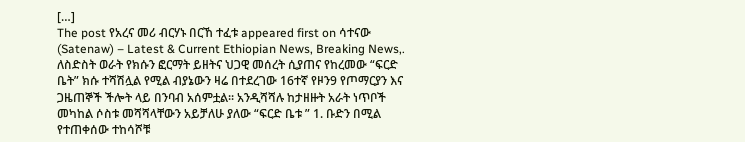[…]
The post የአረና መሪ ብርሃኑ በርኸ ተፈቱ appeared first on ሳተናው (Satenaw) – Latest & Current Ethiopian News, Breaking News,.
ለስድስት ወራት የክሱን ፎርማት ይዘትና ህጋዊ መሰረት ሲያጠና የከረመው “ፍርድ ቤት” ክሱ ተሻሽሏል የሚል ብያኔውን ዛሬ በተደረገው 16ተኛ የዞን9 የጦማርያን እና ጋዜጠኞች ችሎት ላይ በንባብ አሰምቷል፡፡ አንዲሻሻሉ ከታዘዙት አራት ነጥቦች መካከል ሶስቱ መሻሻላቸውን አይቻለሁ ያለው “ፍርድ ቤቱ ” 1. ቡድን በሚል የተጠቀሰው ተከሳሾቹ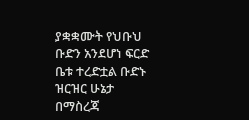ያቋቋሙት የህቡህ ቡድን አንደሆነ ፍርድ ቤቱ ተረድቷል ቡድኑ ዝርዝር ሁኔታ በማስረጃ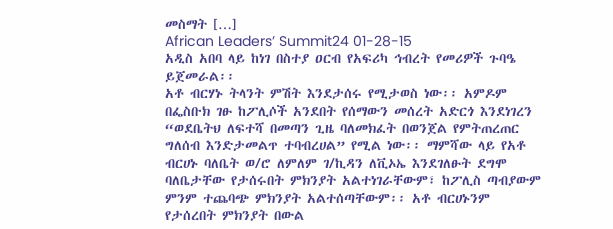መስማት […]
African Leaders’ Summit24 01-28-15
አዲስ አበባ ላይ ከነገ በስተያ ዐርብ የአፍሪካ ኅብረት የመሪዎች ጉባዔ ይጀመራል፡፡
አቶ ብርሃኑ ትላንት ምሽት እንደታሰሩ የሚታወስ ነው፡፡ አምዶም በፌስቡክ ገፁ ከፖሊሶች አንደበት የሰማውን መሰረት አድርጎ እንደነገረን “ወደቤትህ ለፍተሻ በመጣን ጊዜ ባለመክፈት በወንጀል የምትጠረጠር ግለሰብ እንድታመልጥ ተባብረሀል” የሚል ነው፡፡ ማምሻው ላይ የአቶ ብርሀኑ ባለቤት ወ/ሮ ለምለም ገ/ኪዳን ለቪኦኤ እንደገለፁት ደግሞ ባለቤታቸው የታሰሩበት ምክንያት አልተነገራቸውም፣ ከፖሊስ ጣብያውም ምንም ተጨባጭ ምክንያት አልተሰጣቸውም፡፡ አቶ ብርሀኑንም የታሰረበት ምክንያት በውል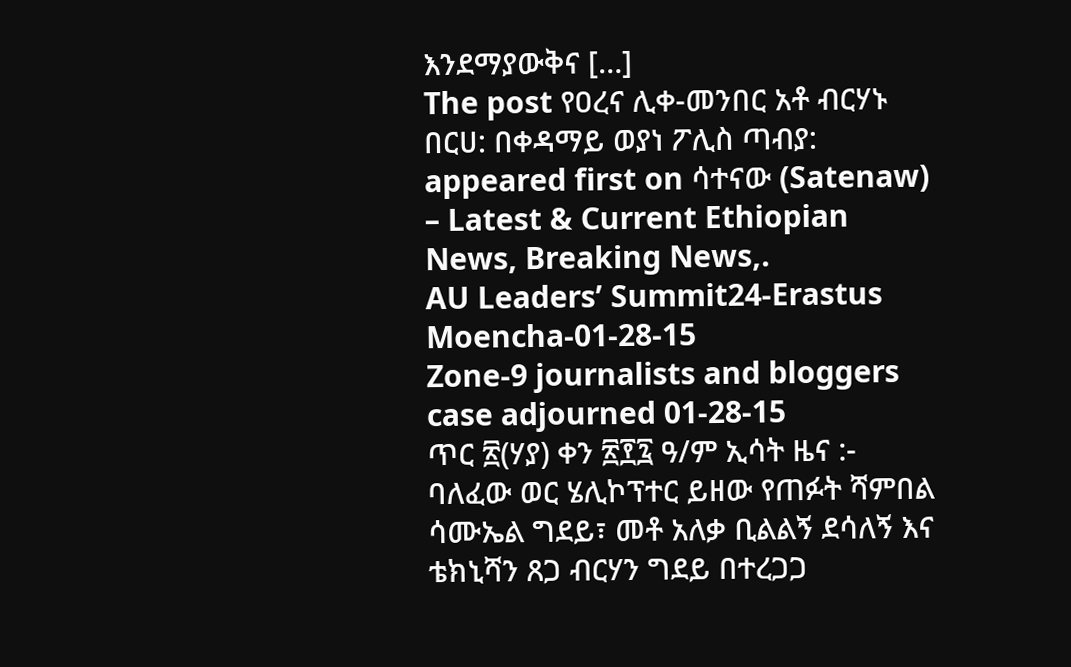እንደማያውቅና […]
The post የዐረና ሊቀ-መንበር አቶ ብርሃኑ በርሀ: በቀዳማይ ወያነ ፖሊስ ጣብያ: appeared first on ሳተናው (Satenaw) – Latest & Current Ethiopian News, Breaking News,.
AU Leaders’ Summit24-Erastus Moencha-01-28-15
Zone-9 journalists and bloggers case adjourned 01-28-15
ጥር ፳(ሃያ) ቀን ፳፻፯ ዓ/ም ኢሳት ዜና :- ባለፈው ወር ሄሊኮፕተር ይዘው የጠፉት ሻምበል ሳሙኤል ግደይ፣ መቶ አለቃ ቢልልኝ ደሳለኝ እና ቴክኒሻን ጸጋ ብርሃን ግደይ በተረጋጋ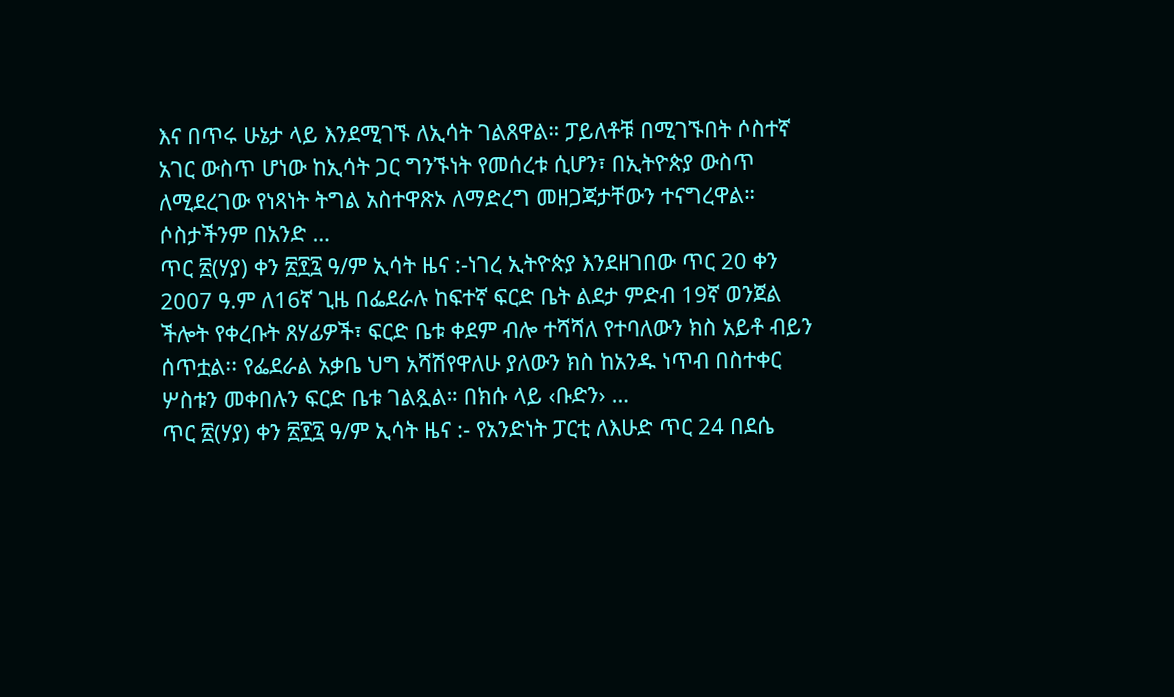እና በጥሩ ሁኔታ ላይ እንደሚገኙ ለኢሳት ገልጸዋል። ፓይለቶቹ በሚገኙበት ሶስተኛ አገር ውስጥ ሆነው ከኢሳት ጋር ግንኙነት የመሰረቱ ሲሆን፣ በኢትዮጵያ ውስጥ ለሚደረገው የነጻነት ትግል አስተዋጽኦ ለማድረግ መዘጋጃታቸውን ተናግረዋል። ሶስታችንም በአንድ …
ጥር ፳(ሃያ) ቀን ፳፻፯ ዓ/ም ኢሳት ዜና :-ነገረ ኢትዮጵያ እንደዘገበው ጥር 20 ቀን 2007 ዓ.ም ለ16ኛ ጊዜ በፌደራሉ ከፍተኛ ፍርድ ቤት ልደታ ምድብ 19ኛ ወንጀል ችሎት የቀረቡት ጸሃፊዎች፣ ፍርድ ቤቱ ቀደም ብሎ ተሻሻለ የተባለውን ክስ አይቶ ብይን ሰጥቷል፡፡ የፌደራል አቃቤ ህግ አሻሽየዋለሁ ያለውን ክስ ከአንዱ ነጥብ በስተቀር ሦስቱን መቀበሉን ፍርድ ቤቱ ገልጿል። በክሱ ላይ ‹ቡድን› …
ጥር ፳(ሃያ) ቀን ፳፻፯ ዓ/ም ኢሳት ዜና :- የአንድነት ፓርቲ ለእሁድ ጥር 24 በደሴ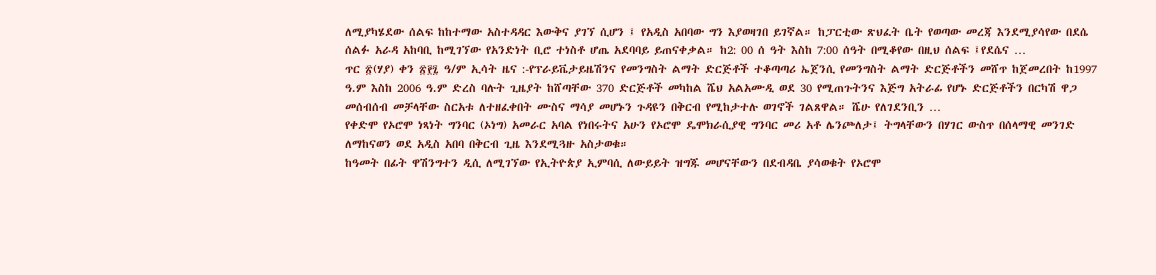ለሚያካሄደው ሰልፍ ከከተማው አስተዳዳር እውቅና ያገኘ ሲሆን ፤ የአዲስ አበባው ግን እያወዛገበ ይገኛል። ከፓርቲው ጽህፈት ቤት የወጣው መረጃ እንደሚያሳየው በደሴ ሰልፉ አራዳ አከባቢ ከሚገኘው የአንድነት ቢሮ ተነስቶ ሆጤ አደባባይ ይጠናቀቃል። ከ2: 00 ሰ ዓት እስከ 7:00 ሰዓት በሚቆየው በዚህ ሰልፍ ፤የደሴና …
ጥር ፳(ሃያ) ቀን ፳፻፯ ዓ/ም ኢሳት ዜና :-የፕራይቬታይዜሽንና የመንግስት ልማት ድርጅቶች ተቆጣጣሪ ኤጀንሲ የመንግስት ልማት ድርጅቶችን መሸጥ ከጀመረበት ከ1997 ዓ.ም እስከ 2006 ዓ.ም ድረስ ባሉት ጊዜያት ከሸጣቸው 370 ድርጅቶች መካከል ሼህ አልአሙዲ ወደ 30 የሚጠጉትንና እጅግ አትራፊ የሆኑ ድርጅቶችን በርካሽ ዋጋ መሰብሰብ መቻላቸው ስርአቱ ለተዘፈቀበት ሙስና ማሳያ መሆኑን ጉዳዩን በቅርብ የሚከታተሉ ወገኖች ገልጸዋል። ሼሁ የለገደንቢን …
የቀድሞ የኦሮሞ ነጻነት ግንባር (ኦነግ) አመራር አባል የነበሩትና አሁን የኦሮሞ ዴሞክራሲያዊ ግንባር መሪ አቶ ሌንጮለታ፤ ትግላቸውን በሃገር ውስጥ በሰላማዊ መንገድ ለማከናወን ወደ አዲስ አበባ በቅርብ ጊዜ እንደሚጓዙ አስታወቁ።
ከዓመት በፊት ዋሽንግተን ዲሲ ለሚገኘው የኢትዮጵያ ኢምባሲ ለውይይት ዝግጁ መሆናቸውን በደብዳቤ ያሳወቁት የኦሮሞ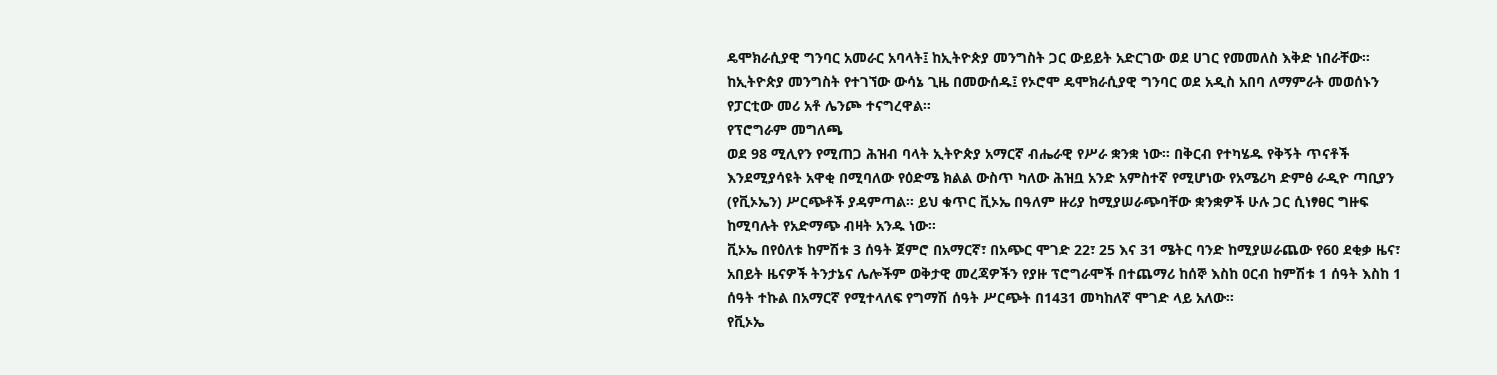ዴሞክራሲያዊ ግንባር አመራር አባላት፤ ከኢትዮጵያ መንግስት ጋር ውይይት አድርገው ወደ ሀገር የመመለስ እቅድ ነበራቸው።
ከኢትዮጵያ መንግስት የተገኘው ውሳኔ ጊዜ በመውሰዱ፤ የኦሮሞ ዴሞክራሲያዊ ግንባር ወደ አዲስ አበባ ለማምራት መወሰኑን የፓርቲው መሪ አቶ ሌንጮ ተናግረዋል።
የፕሮግራም መግለጫ
ወደ 98 ሚሊየን የሚጠጋ ሕዝብ ባላት ኢትዮጵያ አማርኛ ብሔራዊ የሥራ ቋንቋ ነው፡፡ በቅርብ የተካሄዱ የቅኝት ጥናቶች እንደሚያሳዩት አዋቂ በሚባለው የዕድሜ ክልል ውስጥ ካለው ሕዝቧ አንድ አምስተኛ የሚሆነው የአሜሪካ ድምፅ ራዲዮ ጣቢያን (የቪኦኤን) ሥርጭቶች ያዳምጣል፡፡ ይህ ቁጥር ቪኦኤ በዓለም ዙሪያ ከሚያሠራጭባቸው ቋንቋዎች ሁሉ ጋር ሲነፃፀር ግዙፍ ከሚባሉት የአድማጭ ብዛት አንዱ ነው፡፡
ቪኦኤ በየዕለቱ ከምሽቱ 3 ሰዓት ጀምሮ በአማርኛ፣ በአጭር ሞገድ 22፣ 25 እና 31 ሜትር ባንድ ከሚያሠራጨው የ60 ደቂቃ ዜና፣ አበይት ዜናዎች ትንታኔና ሌሎችም ወቅታዊ መረጃዎችን የያዙ ፕሮግራሞች በተጨማሪ ከሰኞ እስከ ዐርብ ከምሽቱ 1 ሰዓት እስከ 1 ሰዓት ተኩል በአማርኛ የሚተላለፍ የግማሽ ሰዓት ሥርጭት በ1431 መካከለኛ ሞገድ ላይ አለው፡፡
የቪኦኤ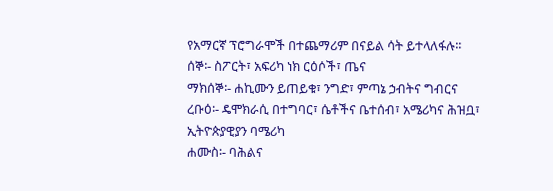የአማርኛ ፕሮግራሞች በተጨማሪም በናይል ሳት ይተላለፋሉ፡፡
ሰኞ፡- ስፖርት፣ አፍሪካ ነክ ርዕሶች፣ ጤና
ማክሰኞ፡- ሐኪሙን ይጠይቁ፣ ንግድ፣ ምጣኔ ኃብትና ግብርና
ረቡዕ፡- ዴሞክራሲ በተግባር፣ ሴቶችና ቤተሰብ፣ አሜሪካና ሕዝቧ፣ ኢትዮጵያዊያን ባሜሪካ
ሐሙስ፡- ባሕልና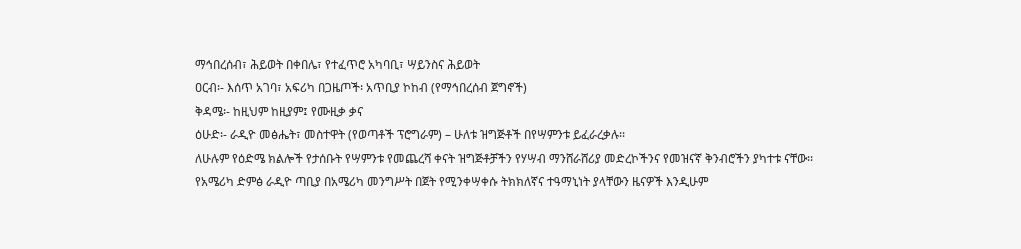ማኅበረሰብ፣ ሕይወት በቀበሌ፣ የተፈጥሮ አካባቢ፣ ሣይንስና ሕይወት
ዐርብ፡- እሰጥ አገባ፣ አፍሪካ በጋዜጦች፡ አጥቢያ ኮከብ (የማኅበረሰብ ጀግኖች)
ቅዳሜ፡- ከዚህም ከዚያም፤ የሙዚቃ ቃና
ዕሁድ፡- ራዲዮ መፅሔት፣ መስተዋት (የወጣቶች ፕሮግራም) – ሁለቱ ዝግጅቶች በየሣምንቱ ይፈራረቃሉ፡፡
ለሁሉም የዕድሜ ክልሎች የታሰቡት የሣምንቱ የመጨረሻ ቀናት ዝግጅቶቻችን የሃሣብ ማንሸራሸሪያ መድረኮችንና የመዝናኛ ቅንብሮችን ያካተቱ ናቸው፡፡
የአሜሪካ ድምፅ ራዲዮ ጣቢያ በአሜሪካ መንግሥት በጀት የሚንቀሣቀሱ ትክክለኛና ተዓማኒነት ያላቸውን ዜናዎች እንዲሁም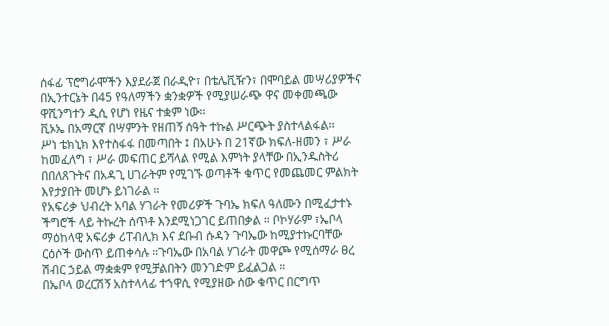ሰፋፊ ፕሮግራሞችን እያደራጀ በራዲዮ፣ በቴሌቪዥን፣ በሞባይል መሣሪያዎችና በኢንተርኔት በ45 የዓለማችን ቋንቋዎች የሚያሠራጭ ዋና መቀመጫው ዋሺንግተን ዲሲ የሆነ የዜና ተቋም ነው፡፡
ቪኦኤ በአማርኛ በሣምንት የዘጠኝ ሰዓት ተኩል ሥርጭት ያስተላልፋል፡፡
ሥነ ቴክኒክ እየተስፋፋ በመጣበት ፤ በአሁኑ በ 21ኛው ክፍለ-ዘመን ፣ ሥራ ከመፈለግ ፣ ሥራ መፍጠር ይሻላል የሚል እምነት ያላቸው በኢንዱስትሪ በበለጸጉትና በአዳጊ ሀገራትም የሚገኙ ወጣቶች ቁጥር የመጨመር ምልክት እየታያበት መሆኑ ይነገራል ።
የአፍሪቃ ህብረት አባል ሃገራት የመሪዎች ጉባኤ ክፍለ ዓለሙን በሚፈታተኑ ችግሮች ላይ ትኩረት ሰጥቶ እንደሚነጋገር ይጠበቃል ። ቦኮሃራም ፣ኤቦላ ማዕከላዊ አፍሪቃ ሪፐብሊክ እና ደቡብ ሱዳን ጉባኤው ከሚያተኩርባቸው ርዕሶች ውስጥ ይጠቀሳሉ ።ጉባኤው በአባል ሃገራት መዋጮ የሚሰማራ ፀረ ሽብር ኃይል ማቋቋም የሚቻልበትን መንገድም ይፈልጋል ።
በኤቦላ ወረርሽኝ አስተላላፊ ተኀዋሲ የሚያዘው ሰው ቁጥር በርግጥ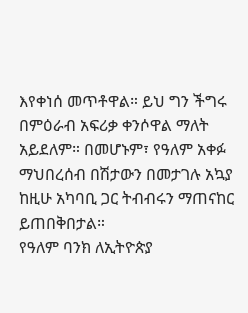እየቀነሰ መጥቶዋል። ይህ ግን ችግሩ በምዕራብ አፍሪቃ ቀንሶዋል ማለት አይደለም። በመሆኑም፣ የዓለም አቀፉ ማህበረሰብ በሽታውን በመታገሉ አኳያ ከዚሁ አካባቢ ጋር ትብብሩን ማጠናከር ይጠበቅበታል።
የዓለም ባንክ ለኢትዮጵያ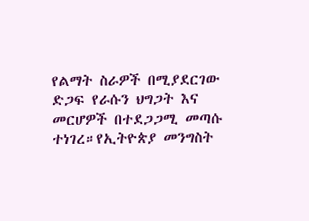የልማት ስራዎች በሚያደርገው ድጋፍ የራሱን ህግጋት እና መርሆዎች በተደጋጋሚ መጣሱ ተነገረ።የኢትዮጵያ መንግስት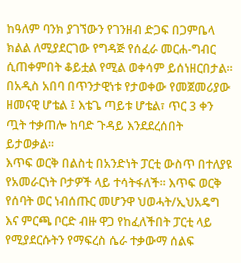ከዓለም ባንክ ያገኘውን የገንዘብ ድጋፍ በጋምቤላ ክልል ለሚያደርገው የግዳጅ የሰፈራ መርሐ-ግብር ሲጠቀምበት ቆይቷል የሚል ወቀሳም ይሰነዘርበታል።
በአዲስ አበባ በጥንታዊነቱ የታወቀው የመጀመሪያው ዘመናዊ ሆቴል ፤ እቴጌ ጣይቱ ሆቴል፣ ጥር 3 ቀን ጧት ተቃጠሎ ከባድ ጉዳይ እንደደረሰበት ይታወቃል።
እጥፍ ወርቅ በልስቲ በአንድነት ፓርቲ ውስጥ በተለያዩ የአመራርነት ቦታዎች ላይ ተሳትፋለች፡፡ እጥፍ ወርቅ የሰባት ወር ነብሰጡር መሆንዋ ህወሓት/ኢህአዴግ እና ምርጫ ቦርድ ብዙ ዋጋ የከፈለችበት ፓርቲ ላይ የሚያደርሱትን የማፍረስ ሴራ ተቃውማ ሰልፍ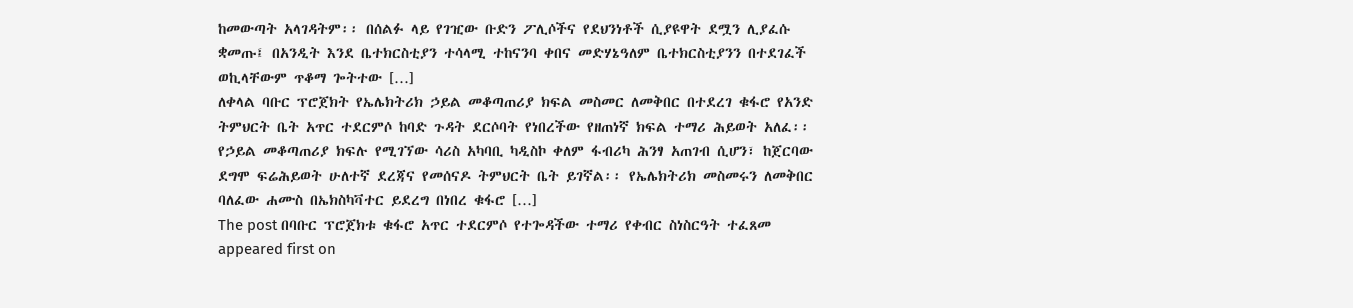ከመውጣት አላገዳትም፡፡ በሰልፉ ላይ የገዢው ቡድን ፖሊሶችና የደህንነቶች ሲያዩዋት ደሟን ሊያፈሱ ቋመጡ፤ በአንዲት እንደ ቤተክርስቲያን ተሳላሚ ተከናንባ ቀበና መድሃኔዓለም ቤተክርስቲያንን በተደገፈች ወኪላቸውም ጥቆማ ጐትተው […]
ለቀላል ባቡር ፕሮጀክት የኤሌክትሪክ ኃይል መቆጣጠሪያ ክፍል መስመር ለመቅበር በተደረገ ቁፋሮ የአንድ ትምህርት ቤት አጥር ተደርምሶ ከባድ ጉዳት ደርሶባት የነበረችው የዘጠነኛ ክፍል ተማሪ ሕይወት አለፈ፡፡ የኃይል መቆጣጠሪያ ክፍሉ የሚገኘው ሳሪስ አካባቢ ካዲስኮ ቀለም ፋብሪካ ሕንፃ አጠገብ ሲሆን፣ ከጀርባው ደግሞ ፍሬሕይወት ሁለተኛ ደረጃና የመሰናዶ ትምህርት ቤት ይገኛል፡፡ የኤሌክትሪክ መስመሩን ለመቅበር ባለፈው ሐሙስ በኤክስካቫተር ይደረግ በነበረ ቁፋሮ […]
The post በባቡር ፕሮጀክቱ ቁፋሮ አጥር ተደርምሶ የተጐዳችው ተማሪ የቀብር ስነስርዓት ተፈጸመ appeared first on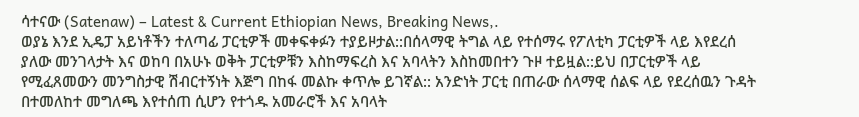ሳተናው (Satenaw) – Latest & Current Ethiopian News, Breaking News,.
ወያኔ እንደ ኢዴፓ አይነቶችን ተለጣፊ ፓርቲዎች መቀፍቀፉን ተያይዞታል::በሰላማዊ ትግል ላይ የተሰማሩ የፖለቲካ ፓርቲዎች ላይ እየደረሰ ያለው መንገላታት እና ወከባ በአሁኑ ወቅት ፓርቲዎቹን እስከማፍረስ እና አባላትን እስከመበተን ጉዞ ተይዟል::ይህ በፓርቲዎች ላይ የሚፈጸመውን መንግስታዊ ሽብርተኝነት እጅግ በከፋ መልኩ ቀጥሎ ይገኛል:: አንድነት ፓርቲ በጠራው ሰላማዊ ሰልፍ ላይ የደረሰዉን ጉዳት በተመለከተ መግለጫ እየተሰጠ ሲሆን የተጎዱ አመራሮች እና አባላት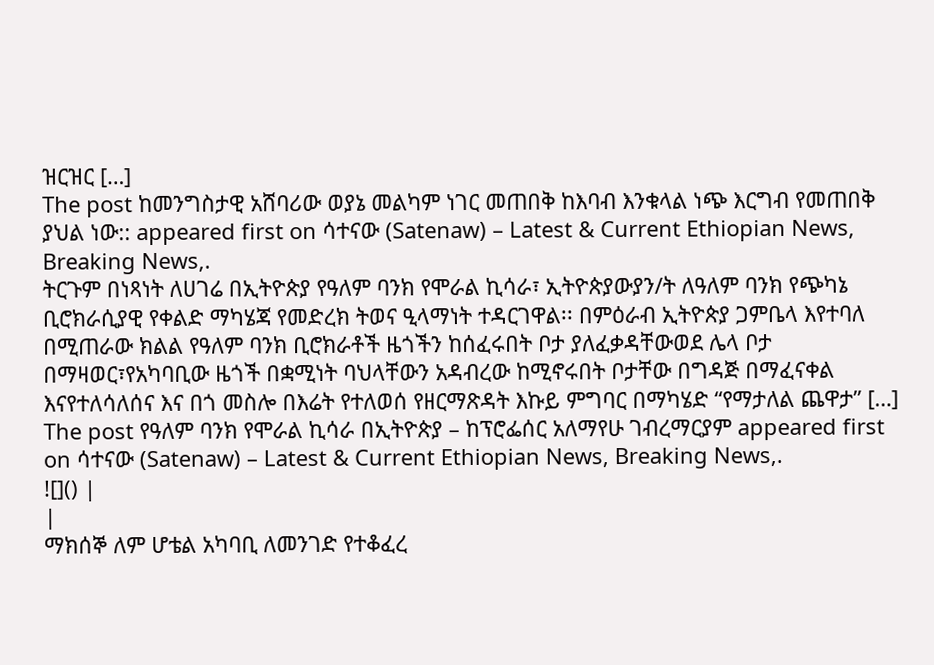ዝርዝር […]
The post ከመንግስታዊ አሸባሪው ወያኔ መልካም ነገር መጠበቅ ከእባብ እንቁላል ነጭ እርግብ የመጠበቅ ያህል ነው:: appeared first on ሳተናው (Satenaw) – Latest & Current Ethiopian News, Breaking News,.
ትርጉም በነጻነት ለሀገሬ በኢትዮጵያ የዓለም ባንክ የሞራል ኪሳራ፣ ኢትዮጵያውያን/ት ለዓለም ባንክ የጭካኔ ቢሮክራሲያዊ የቀልድ ማካሄጃ የመድረክ ትወና ዒላማነት ተዳርገዋል፡፡ በምዕራብ ኢትዮጵያ ጋምቤላ እየተባለ በሚጠራው ክልል የዓለም ባንክ ቢሮክራቶች ዜጎችን ከሰፈሩበት ቦታ ያለፈቃዳቸውወደ ሌላ ቦታ በማዛወር፣የአካባቢው ዜጎች በቋሚነት ባህላቸውን አዳብረው ከሚኖሩበት ቦታቸው በግዳጅ በማፈናቀል እናየተለሳለሰና እና በጎ መስሎ በእሬት የተለወሰ የዘርማጽዳት እኩይ ምግባር በማካሄድ “የማታለል ጨዋታ” […]
The post የዓለም ባንክ የሞራል ኪሳራ በኢትዮጵያ – ከፕሮፌሰር አለማየሁ ገብረማርያም appeared first on ሳተናው (Satenaw) – Latest & Current Ethiopian News, Breaking News,.
![]() |
|
ማክሰኞ ለም ሆቴል አካባቢ ለመንገድ የተቆፈረ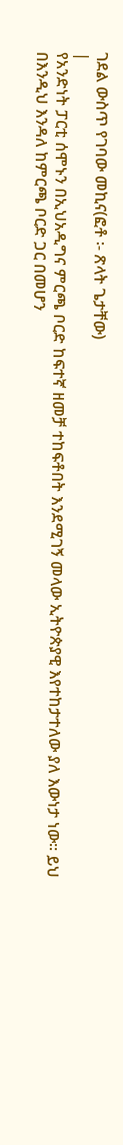ገደል ውስጥ የገባው መኪና(ፎቶ ፡- ጽላት ጌታቸው)
|
የአንድነት ፓርቲ ሰሞኑን በኢህአዲግና ምርጫ ቦርድ ከፍተኛ ዘመቻ ተከፍቶበት እንደሚገኝ መላው ኢትዮጵያዊ እየተከታተለው ያለ እውነታ ነው፡፡ ይህ በእንዲህ እንዳለ ከምርጫ ቦርድ ጋር በመሆን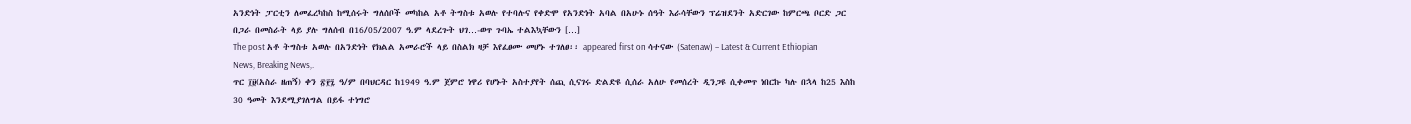አንድነት ፓርቲን ለመፈረካከስ ከሚሰሩት ግለሰቦች መካከል አቶ ትግስቱ አወሉ የተባሉና የቀድሞ የአንድነት አባል በአሁኑ ሰዓት እራሳቸውን ፕሬዝደንት አድርገው ከምርጫ ቦርድ ጋር በጋራ በመስራት ላይ ያሉ ግለሰብ በ16/05/2007 ዓ.ም ላደረጉት ህገ…-ወጥ ጉባኤ ተልእኳቸውን […]
The post አቶ ትግስቱ አወሉ በአንድነት የክልል አመራሮች ላይ በስልክ ዛቻ እየፈፀሙ መሆኑ ተገለፀ፡፡ appeared first on ሳተናው (Satenaw) – Latest & Current Ethiopian News, Breaking News,.
ጥር ፲፱(አስራ ዘጠኝ) ቀን ፳፻፯ ዓ/ም በባህርዳር ከ1949 ዓ.ም ጀምሮ ነዋሪ የሆኑት አስተያየት ሰጪ ሲናገሩ ድልድዩ ሲሰራ አለሁ የመሰረት ዲንጋዩ ሲቀመጥ ነበርኩ ካሉ በኋላ ከ25 እስከ 30 ዓመት እንደሚያገለግል በይፋ ተነግሮ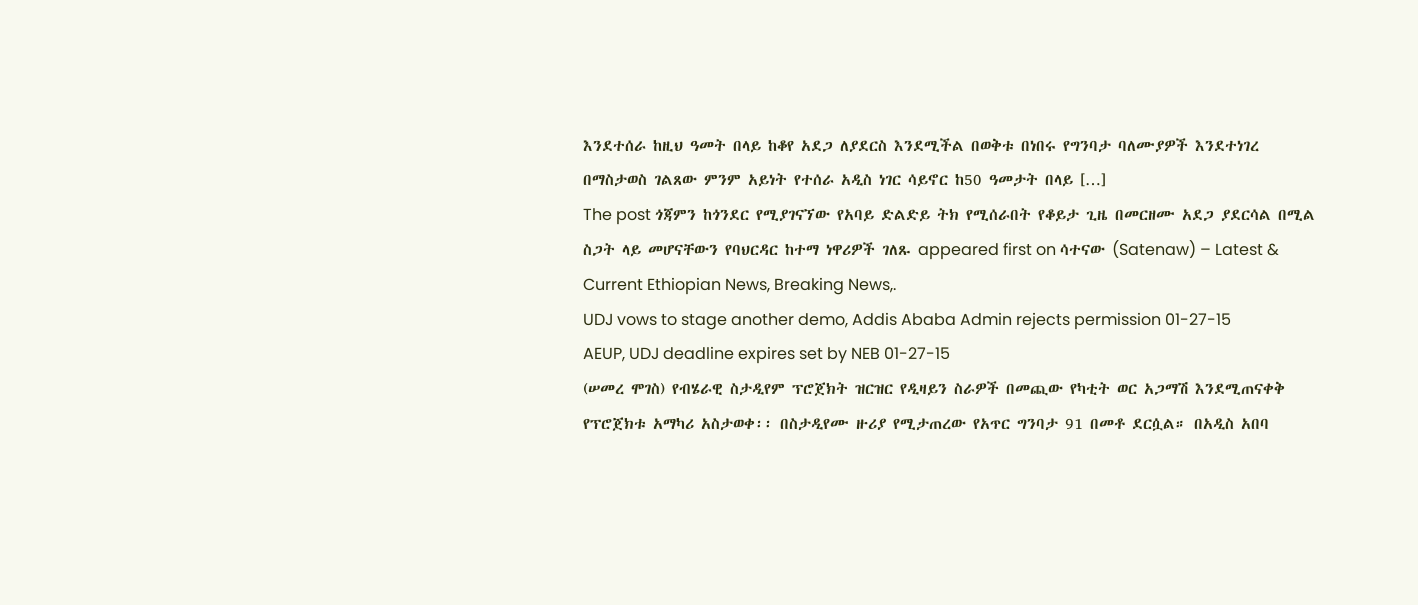እንደተሰራ ከዚህ ዓመት በላይ ከቆየ አደጋ ለያደርስ እንደሚችል በወቅቱ በነበሩ የግንባታ ባለሙያዎች እንደተነገረ በማስታወስ ገልጸው ምንም አይነት የተሰራ አዲስ ነገር ሳይኖር ከ50 ዓመታት በላይ […]
The post ጎጃምን ከጎንደር የሚያገናኘው የአባይ ድልድይ ትክ የሚሰራበት የቆይታ ጊዜ በመርዘሙ አደጋ ያደርሳል በሚል ስጋት ላይ መሆናቸውን የባህርዳር ከተማ ነዋሪዎች ገለጹ appeared first on ሳተናው (Satenaw) – Latest & Current Ethiopian News, Breaking News,.
UDJ vows to stage another demo, Addis Ababa Admin rejects permission 01-27-15
AEUP, UDJ deadline expires set by NEB 01-27-15
(ሠመረ ሞገስ) የብሄራዊ ስታዲየም ፕሮጀክት ዝርዝር የዲዛይን ስራዎች በመጪው የካቲት ወር አጋማሽ እንደሚጠናቀቅ የፕሮጀክቱ አማካሪ አስታወቀ፡፡ በስታዲየሙ ዙሪያ የሚታጠረው የአጥር ግንባታ 91 በመቶ ደርሷል። በአዲስ አበባ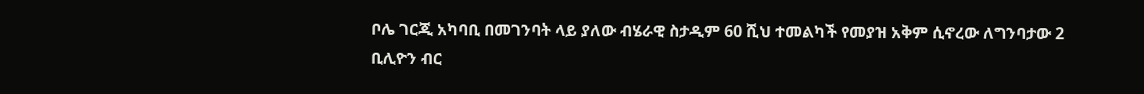ቦሌ ገርጂ አካባቢ በመገንባት ላይ ያለው ብሄራዊ ስታዲም 60 ሺህ ተመልካች የመያዝ አቅም ሲኖረው ለግንባታው 2 ቢሊዮን ብር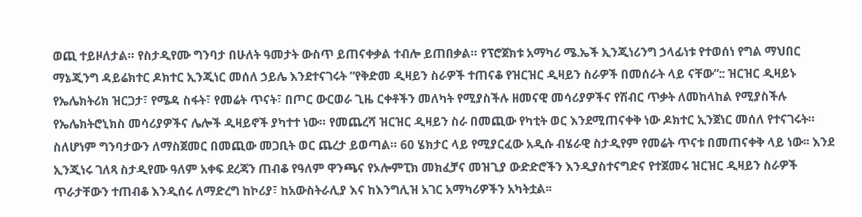ወጪ ተይዞለታል። የስታዲየሙ ግንባታ በሁለት ዓመታት ውስጥ ይጠናቀቃል ተብሎ ይጠበቃል። የፕሮጀክቱ አማካሪ ሜ.ኤች ኢንጂነሪንግ ኃላፊነቱ የተወሰነ የግል ማህበር ማኔጂንግ ዳይሬክተር ዶክተር ኢንጂነር መሰለ ኃይሌ እንደተናገሩት ”የቅድመ ዲዛይን ስራዎች ተጠናቆ የዝርዝር ዲዛይን ስራዎች በመሰራት ላይ ናቸው”:: ዝርዝር ዲዛይኑ የኤሌክትሪክ ዝርጋታ፣ የሜዳ ስፋት፣ የመሬት ጥናት፣ በጦር ውርወራ ጊዜ ርቀቶችን መለካት የሚያስችሉ ዘመናዊ መሳሪያዎችና የሽብር ጥቃት ለመከላከል የሚያስችሉ የኤሌክትሮኒክስ መሳሪያዎችና ሌሎች ዲዛይኖች ያካተተ ነው። የመጨረሻ ዝርዝር ዲዛይን ስራ በመጪው የካቲት ወር እንደሚጠናቀቅ ነው ዶክተር ኢንጀነር መሰለ የተናገሩት። ስለሆነም ግንባታውን ለማስጀመር በመጪው መጋቢት ወር ጨረታ ይወጣል። 60 ሄክታር ላይ የሚያርፈው አዲሱ ብሄራዊ ስታዲየም የመሬት ጥናቱ በመጠናቀቅ ላይ ነው፡፡ እንደ ኢንጂነሩ ገለጻ ስታዲየሙ ዓለም አቀፍ ደረጃን ጠብቆ የዓለም ዋንጫና የኦሎምፒክ መክፈቻና መዝጊያ ውድድሮችን እንዲያስተናግድና የተጀመሩ ዝርዝር ዲዛይን ስራዎች ጥራታቸውን ተጠብቆ እንዲሰሩ ለማድረግ ከኮሪያ፣ ከአውስትራሊያ እና ከእንግሊዝ አገር አማካሪዎችን አካትቷል፡፡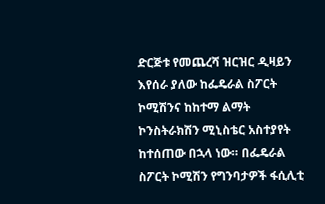ድርጅቱ የመጨረሻ ዝርዝር ዲዛይን እየሰራ ያለው ከፌዴራል ስፖርት ኮሚሽንና ከከተማ ልማት ኮንስትራክሽን ሚኒስቴር አስተያየት ከተሰጠው በኋላ ነው። በፌዴራል ስፖርት ኮሚሽን የግንባታዎች ፋሲሊቲ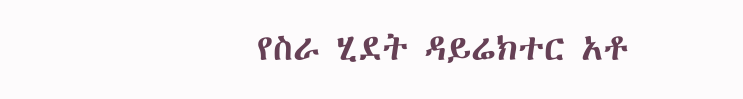የስራ ሂደት ዳይሬክተር አቶ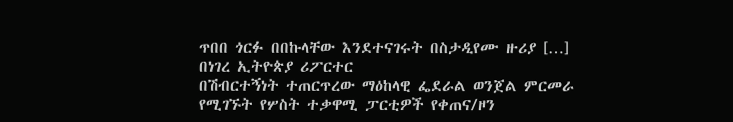ጥበበ ጎርፉ በበኩላቸው እንደተናገሩት በስታዲየሙ ዙሪያ […]
በነገረ ኢትዮጵያ ሪፖርተር
በሽብርተኝነት ተጠርጥረው ማዕከላዊ ፌደራል ወንጀል ምርመራ የሚገኙት የሦስት ተቃዋሚ ፓርቲዎች የቀጠና/ዞን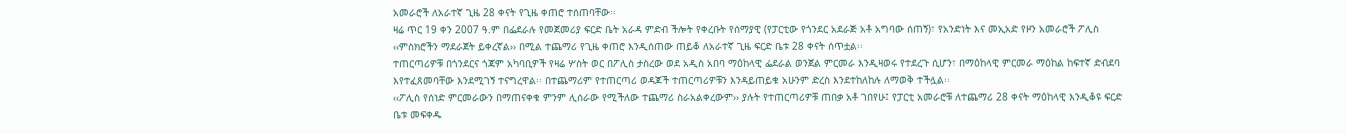አመራሮች ለአራተኛ ጊዜ 28 ቀናት የጊዜ ቀጠሮ ተሰጠባቸው፡፡
ዛሬ ጥር 19 ቀን 2007 ዓ.ም በፌደራሉ የመጀመሪያ ፍርድ ቤት አራዳ ምድብ ችሎት የቀረቡት የሰማያዊ (የፓርቲው የጎንደር አደራጅ አቶ አግባው ሰጠኝ)፣ የአንድነት እና መኢአድ የዞን አመራሮች ፖሊስ ‹‹ምስክሮችን ማደራጀት ይቀረኛል›› በሚል ተጨማሪ የጊዜ ቀጠሮ እንዲሰጠው ጠይቆ ለአራተኛ ጊዜ ፍርድ ቤቱ 28 ቀናት ሰጥቷል፡፡
ተጠርጣሪዎቹ በጎንደርና ጎጃም አካባቢዎች የዛሬ ሦስት ወር በፖሊስ ታስረው ወደ አዲስ አበባ ማዕከላዊ ፌደራል ወንጀል ምርመራ እንዲዛወሩ የተደረጉ ሲሆን፣ በማዕከላዊ ምርመራ ማዕከል ከፍተኛ ድብደባ እየተፈጸመባቸው እንደሚገኝ ተናግረዋል፡፡ በተጨማሪም የተጠርጣሪ ወዳጆች ተጠርጣሪዎቹን እንዳይጠይቁ አሁንም ድረስ እንደተከለከሉ ለማወቅ ተችሏል፡፡
‹‹ፖሊስ የሰነድ ምርመራውን በማጠናቀቁ ምንም ሊሰራው የሚችለው ተጨማሪ ስራአልቀረውም›› ያሉት የተጠርጣሪዎቹ ጠበቃ አቶ ገበየሁ፤ የፓርቲ አመራሮቹ ለተጨማሪ 28 ቀናት ማዕከላዊ እንዲቆዩ ፍርድ ቤቱ መፍቀዱ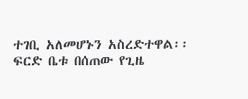ተገቢ አለመሆኑን አስረድተዋል፡፡
ፍርድ ቤቱ በሰጠው የጊዜ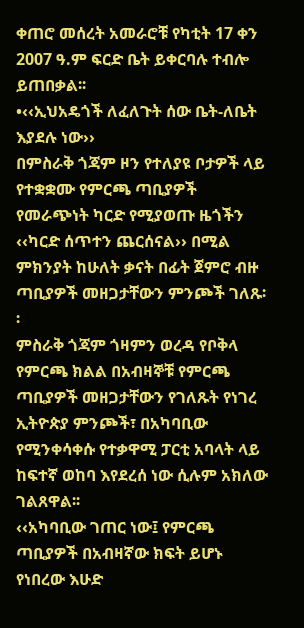ቀጠሮ መሰረት አመራሮቹ የካቲት 17 ቀን 2007 ዓ.ም ፍርድ ቤት ይቀርባሉ ተብሎ ይጠበቃል፡፡
•‹‹ኢህአዴጎች ለፈለጉት ሰው ቤት-ለቤት እያደሉ ነው››
በምስራቅ ጎጃም ዞን የተለያዩ ቦታዎች ላይ የተቋቋሙ የምርጫ ጣቢያዎች የመራጭነት ካርድ የሚያወጡ ዜጎችን ‹‹ካርድ ሰጥተን ጨርሰናል›› በሚል ምክንያት ከሁለት ቃናት በፊት ጀምሮ ብዙ ጣቢያዎች መዘጋታቸውን ምንጮች ገለጹ፡፡
ምስራቅ ጎጃም ጎዛምን ወረዳ የቦቅላ የምርጫ ክልል በአብዛኞቹ የምርጫ ጣቢያዎች መዘጋታቸውን የገለጹት የነገረ ኢትዮጵያ ምንጮች፣ በአካባቢው የሚንቀሳቀሱ የተቃዋሚ ፓርቲ አባላት ላይ ከፍተኛ ወከባ እየደረሰ ነው ሲሉም አክለው ገልጸዋል፡፡
‹‹አካባቢው ገጠር ነው፤ የምርጫ ጣቢያዎች በአብዛኛው ክፍት ይሆኑ የነበረው እሁድ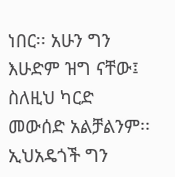ነበር፡፡ አሁን ግን እሁድም ዝግ ናቸው፤ ስለዚህ ካርድ መውሰድ አልቻልንም፡፡ ኢህአዴጎች ግን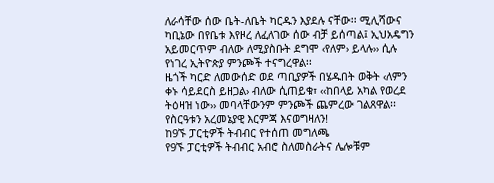ለራሳቸው ሰው ቤት-ለቤት ካርዱን እያደሉ ናቸው፡፡ ሚሊሻውና ካቢኔው በየቤቱ እየዞረ ለፈለገው ሰው ብቻ ይሰጣል፤ ኢህአዴግን አይመርጥም ብለው ለሚያስቡት ደግሞ ‹የለም› ይላሉ›› ሲሉ የነገረ ኢትዮጵያ ምንጮች ተናግረዋል፡፡
ዜጎች ካርድ ለመውሰድ ወደ ጣቢያዎች በሄዱበት ወቅት ‹ለምን ቀኑ ሳይደርስ ይዘጋል› ብለው ሲጠይቁ፣ ‹‹ከበላይ አካል የወረደ ትዕዛዝ ነው›› መባላቸውንም ምንጮች ጨምረው ገልጸዋል፡፡
የስርዓቱን አረመኔያዊ እርምጃ እናወግዛለን!
ከ9ኙ ፓርቲዎች ትብብር የተሰጠ መግለጫ
የ9ኙ ፓርቲዎች ትብብር አብሮ ስለመስራትና ሌሎቹም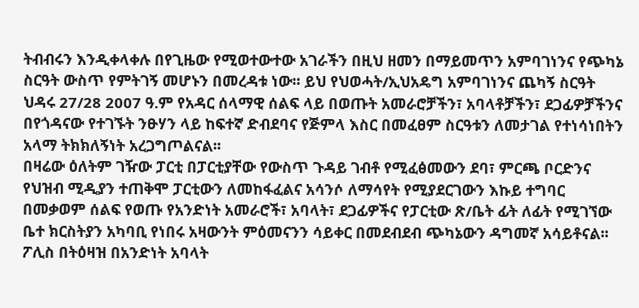ትብብሩን እንዲቀላቀሉ በየጊዜው የሚወተውተው አገራችን በዚህ ዘመን በማይመጥን አምባገነንና የጭካኔ ስርዓት ውስጥ የምትገኝ መሆኑን በመረዳቱ ነው፡፡ ይህ የህወሓት/ኢህአዴግ አምባገነንና ጨካኝ ስርዓት ህዳሩ 27/28 2007 ዓ.ም የአዳር ሰላማዊ ሰልፍ ላይ በወጡት አመራሮቻችን፣ አባላቶቻችን፣ ደጋፊዎቻችንና በየጎዳናው የተገኙት ንፁሃን ላይ ከፍተኛ ድብደባና የጅምላ እስር በመፈፀም ስርዓቱን ለመታገል የተነሳነበትን አላማ ትክክለኝነት አረጋግጦልናል፡፡
በዛሬው ዕለትም ገዥው ፓርቲ በፓርቲያቸው የውስጥ ጉዳይ ገብቶ የሚፈፅመውን ደባ፣ ምርጫ ቦርድንና የህዝብ ሚዲያን ተጠቅሞ ፓርቲውን ለመከፋፈልና አሳንሶ ለማሳየት የሚያደርገውን እኩይ ተግባር በመቃወም ሰልፍ የወጡ የአንድነት አመራሮች፣ አባላት፣ ደጋፊዎችና የፓርቲው ጽ/ቤት ፊት ለፊት የሚገኘው ቤተ ክርስትያን አካባቢ የነበሩ አዛውንት ምዕመናንን ሳይቀር በመደብደብ ጭካኔውን ዳግመኛ አሳይቶናል፡፡ ፖሊስ በትዕዛዝ በአንድነት አባላት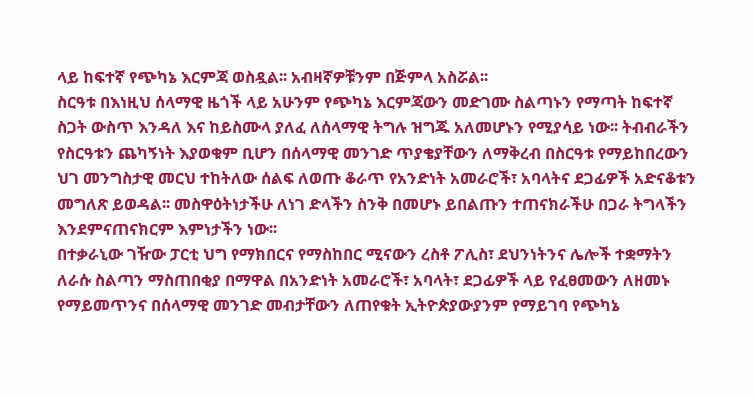ላይ ከፍተኛ የጭካኔ እርምጃ ወስዷል፡፡ አብዛኛዎቹንም በጅምላ አስሯል፡፡
ስርዓቱ በእነዚህ ሰላማዊ ዜጎች ላይ አሁንም የጭካኔ እርምጃውን መድገሙ ስልጣኑን የማጣት ከፍተኛ ስጋት ውስጥ እንዳለ እና ከይስሙላ ያለፈ ለሰላማዊ ትግሉ ዝግጁ አለመሆኑን የሚያሳይ ነው፡፡ ትብብራችን የስርዓቱን ጨካኝነት እያወቁም ቢሆን በሰላማዊ መንገድ ጥያቄያቸውን ለማቅረብ በስርዓቱ የማይከበረውን ህገ መንግስታዊ መርህ ተከትለው ሰልፍ ለወጡ ቆራጥ የአንድነት አመራሮች፣ አባላትና ደጋፊዎች አድናቆቱን መግለጽ ይወዳል፡፡ መስዋዕትነታችሁ ለነገ ድላችን ስንቅ በመሆኑ ይበልጡን ተጠናክራችሁ በጋራ ትግላችን እንደምናጠናክርም እምነታችን ነው፡፡
በተቃራኒው ገዥው ፓርቲ ህግ የማክበርና የማስከበር ሚናውን ረስቶ ፖሊስ፣ ደህንነትንና ሌሎች ተቋማትን ለራሱ ስልጣን ማስጠበቂያ በማዋል በአንድነት አመራሮች፣ አባላት፣ ደጋፊዎች ላይ የፈፀመውን ለዘመኑ የማይመጥንና በሰላማዊ መንገድ መብታቸውን ለጠየቁት ኢትዮጵያውያንም የማይገባ የጭካኔ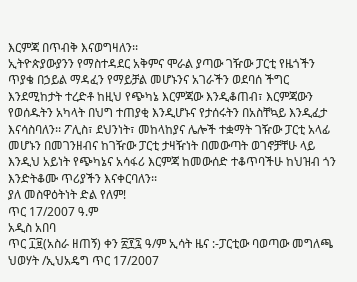እርምጃ በጥብቅ እናወግዛለን፡፡
ኢትዮጵያውያንን የማስተዳደር አቅምና ሞራል ያጣው ገዥው ፓርቲ የዜጎችን ጥያቄ በኃይል ማዳፈን የማይቻል መሆኑንና አገራችን ወደባሰ ችግር እንደሚከታት ተረድቶ ከዚህ የጭካኔ እርምጃው እንዲቆጠብ፣ እርምጃውን የወሰዱትን አካላት በህግ ተጠያቂ እንዲሆኑና የታሰሩትን በአስቸኳይ እንዲፈታ እናሳስባለን፡፡ ፖሊስ፣ ደህንነት፣ መከላከያና ሌሎች ተቋማት ገዥው ፓርቲ አላፊ መሆኑን በመገንዘብና ከገዥው ፓርቲ ታዛዥነት በመውጣት ወገኖቻቸሁ ላይ እንዲህ አይነት የጭካኔና አሳፋሪ እርምጃ ከመውሰድ ተቆጥባችሁ ከህዝብ ጎን እንድትቆሙ ጥሪያችን እናቀርባለን፡፡
ያለ መስዋዕትነት ድል የለም!
ጥር 17/2007 ዓ.ም
አዲስ አበባ
ጥር ፲፱(አስራ ዘጠኝ) ቀን ፳፻፯ ዓ/ም ኢሳት ዜና :-ፓርቲው ባወጣው መግለጫ ህወሃት /ኢህአዴግ ጥር 17/2007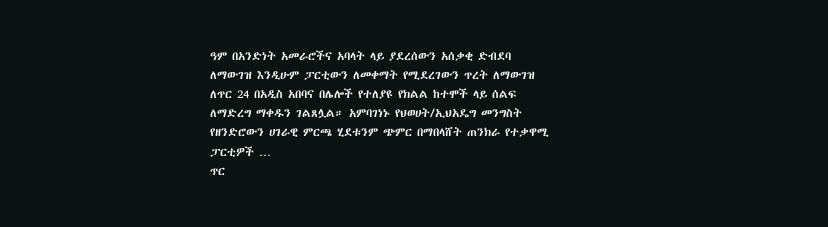ዓም በአንድነት አመራሮችና አባላት ላይ ያደረሰውን አሰቃቂ ድብደባ ለማውገዝ እንዲሁም ፓርቲውን ለመቀማት የሚደረገውን ጥረት ለማውገዝ ለጥር 24 በአዲስ አበባና በሌሎች የተለያዩ የክልል ከተሞች ላይ ሰልፍ ለማድረግ ማቀዱን ገልጸሏል። አምባገነኑ የህወሀት/ኢህአዴግ መንግስት የዘንድሮውን ሀገራዊ ምርጫ ሂደቱንም ጭምር በማበላሸት ጠንክራ የተቃዋሚ ፓርቲዎች …
ጥር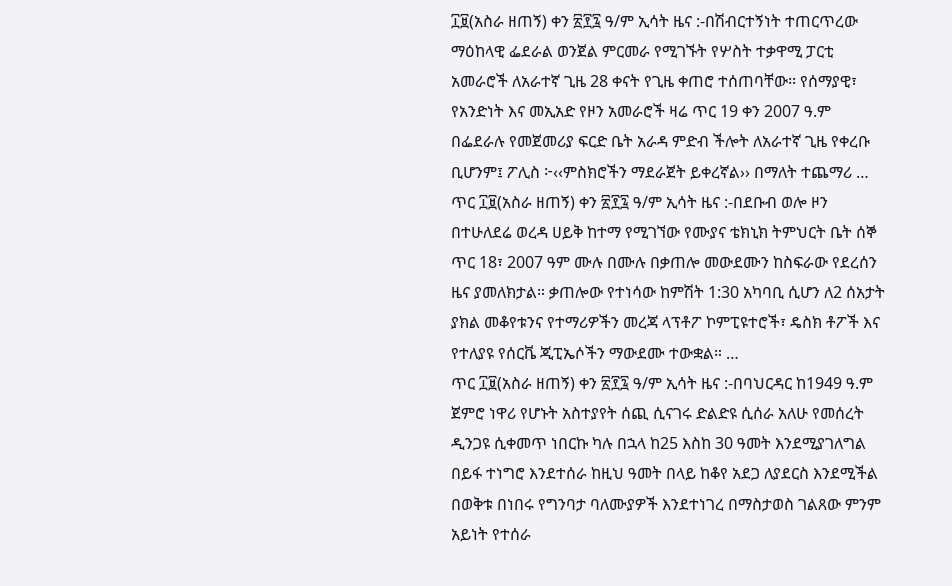፲፱(አስራ ዘጠኝ) ቀን ፳፻፯ ዓ/ም ኢሳት ዜና :-በሽብርተኝነት ተጠርጥረው ማዕከላዊ ፌደራል ወንጀል ምርመራ የሚገኙት የሦስት ተቃዋሚ ፓርቲ አመራሮች ለአራተኛ ጊዜ 28 ቀናት የጊዜ ቀጠሮ ተሰጠባቸው፡፡ የሰማያዊ፣ የአንድነት እና መኢአድ የዞን አመራሮች ዛሬ ጥር 19 ቀን 2007 ዓ.ም በፌደራሉ የመጀመሪያ ፍርድ ቤት አራዳ ምድብ ችሎት ለአራተኛ ጊዜ የቀረቡ ቢሆንም፤ ፖሊስ ፦‹‹ምስክሮችን ማደራጀት ይቀረኛል›› በማለት ተጨማሪ …
ጥር ፲፱(አስራ ዘጠኝ) ቀን ፳፻፯ ዓ/ም ኢሳት ዜና :-በደቡብ ወሎ ዞን በተሁለደሬ ወረዳ ሀይቅ ከተማ የሚገኘው የሙያና ቴክኒክ ትምህርት ቤት ሰኞ ጥር 18፣ 2007 ዓም ሙሉ በሙሉ በቃጠሎ መውደሙን ከስፍራው የደረሰን ዜና ያመለክታል። ቃጠሎው የተነሳው ከምሽት 1:30 አካባቢ ሲሆን ለ2 ሰአታት ያክል መቆየቱንና የተማሪዎችን መረጃ ላፕቶፖ ኮምፒዩተሮች፣ ዴስክ ቶፖች እና የተለያዩ የሰርቬ ጂፒኤሶችን ማውደሙ ተውቋል። …
ጥር ፲፱(አስራ ዘጠኝ) ቀን ፳፻፯ ዓ/ም ኢሳት ዜና :-በባህርዳር ከ1949 ዓ.ም ጀምሮ ነዋሪ የሆኑት አስተያየት ሰጪ ሲናገሩ ድልድዩ ሲሰራ አለሁ የመሰረት ዲንጋዩ ሲቀመጥ ነበርኩ ካሉ በኋላ ከ25 እስከ 30 ዓመት እንደሚያገለግል በይፋ ተነግሮ እንደተሰራ ከዚህ ዓመት በላይ ከቆየ አደጋ ለያደርስ እንደሚችል በወቅቱ በነበሩ የግንባታ ባለሙያዎች እንደተነገረ በማስታወስ ገልጸው ምንም አይነት የተሰራ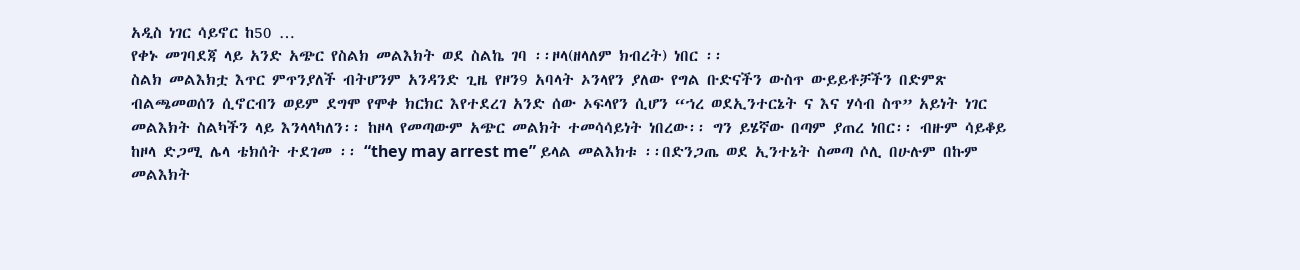አዲስ ነገር ሳይኖር ከ50 …
የቀኑ መገባደጃ ላይ አንድ አጭር የስልክ መልእክት ወደ ስልኬ ገባ ፡፡ዞላ(ዘላለም ክብረት) ነበር ፡፡
ስልክ መልእክቷ እጥር ምጥንያለች ብትሆንም አንዳንድ ጊዜ የዞን9 አባላት ኦንላየን ያለው የግል ቡድናችን ውስጥ ውይይቶቻችን በድምጽ ብልጫመወሰን ሲኖርብን ወይም ደግሞ የሞቀ ክርክር እየተደረገ አንድ ሰው ኦፍላየን ሲሆን “ኀረ ወደኢንተርኔት ና እና ሃሳብ ስጥ” አይነት ነገር መልእክት ስልካችን ላይ እንላላካለን፡፡ ከዞላ የመጣውም አጭር መልክት ተመሳሳይነት ነበረው፡፡ ግን ይሄኛው በጣም ያጠረ ነበር፡፡ ብዙም ሳይቆይ ከዞላ ድጋሚ ሌላ ቴክሰት ተደገመ ፡፡ “they may arrest me” ይላል መልእክቱ ፡፡በድንጋጤ ወደ ኢንተኔት ስመጣ ሶሊ በሁሉም በኩም መልእክት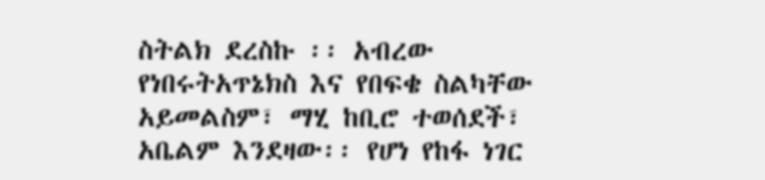ስትልክ ደረስኩ ፡፡ አብረው የነበሩትአጥኔክስ እና የበፍቄ ስልካቸው አይመልስም፣ ማሂ ከቢሮ ተወሰደች፣ አቤልም እንደዛው፡፡ የሆነ የከፋ ነገር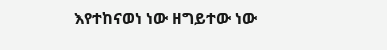እየተከናወነ ነው ዘግይተው ነው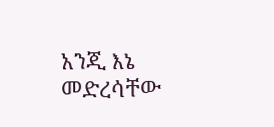አንጂ እኔ መድረሳቸው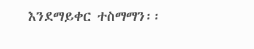እንደማይቀር ተስማማን፡፡